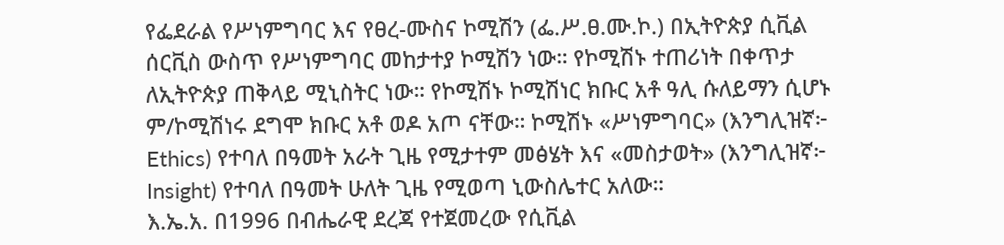የፌደራል የሥነምግባር እና የፀረ-ሙስና ኮሚሽን (ፌ.ሥ.ፀ.ሙ.ኮ.) በኢትዮጵያ ሲቪል ሰርቪስ ውስጥ የሥነምግባር መከታተያ ኮሚሽን ነው። የኮሚሽኑ ተጠሪነት በቀጥታ ለኢትዮጵያ ጠቅላይ ሚኒስትር ነው። የኮሚሽኑ ኮሚሽነር ክቡር አቶ ዓሊ ሱለይማን ሲሆኑ ም/ኮሚሽነሩ ደግሞ ክቡር አቶ ወዶ አጦ ናቸው። ኮሚሽኑ «ሥነምግባር» (እንግሊዝኛ፦ Ethics) የተባለ በዓመት አራት ጊዜ የሚታተም መፅሄት እና «መስታወት» (እንግሊዝኛ፦ Insight) የተባለ በዓመት ሁለት ጊዜ የሚወጣ ኒውስሌተር አለው።
እ.ኤ.አ. በ1996 በብሔራዊ ደረጃ የተጀመረው የሲቪል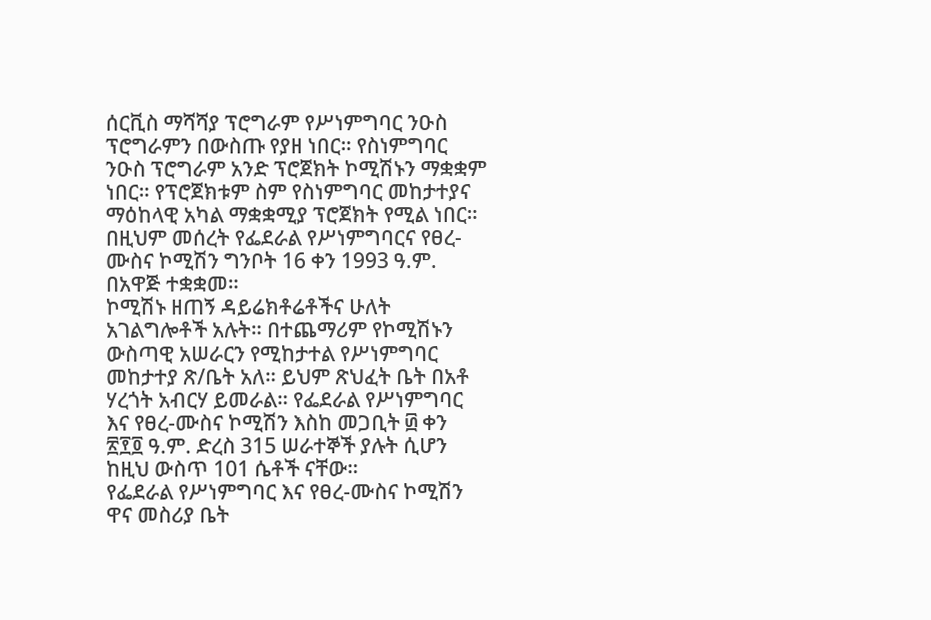ሰርቪስ ማሻሻያ ፕሮግራም የሥነምግባር ንዑስ ፕሮግራምን በውስጡ የያዘ ነበር። የስነምግባር ንዑስ ፕሮግራም አንድ ፕሮጀክት ኮሚሽኑን ማቋቋም ነበር። የፕሮጀክቱም ስም የስነምግባር መከታተያና ማዕከላዊ አካል ማቋቋሚያ ፕሮጀክት የሚል ነበር። በዚህም መሰረት የፌደራል የሥነምግባርና የፀረ-ሙስና ኮሚሽን ግንቦት 16 ቀን 1993 ዓ.ም. በአዋጅ ተቋቋመ።
ኮሚሽኑ ዘጠኝ ዳይሬክቶሬቶችና ሁለት አገልግሎቶች አሉት። በተጨማሪም የኮሚሽኑን ውስጣዊ አሠራርን የሚከታተል የሥነምግባር መከታተያ ጽ/ቤት አለ። ይህም ጽህፈት ቤት በአቶ ሃረጎት አብርሃ ይመራል። የፌደራል የሥነምግባር እና የፀረ-ሙስና ኮሚሽን እስከ መጋቢት ፴ ቀን ፳፻፬ ዓ.ም. ድረስ 315 ሠራተኞች ያሉት ሲሆን ከዚህ ውስጥ 101 ሴቶች ናቸው።
የፌደራል የሥነምግባር እና የፀረ-ሙስና ኮሚሽን ዋና መስሪያ ቤት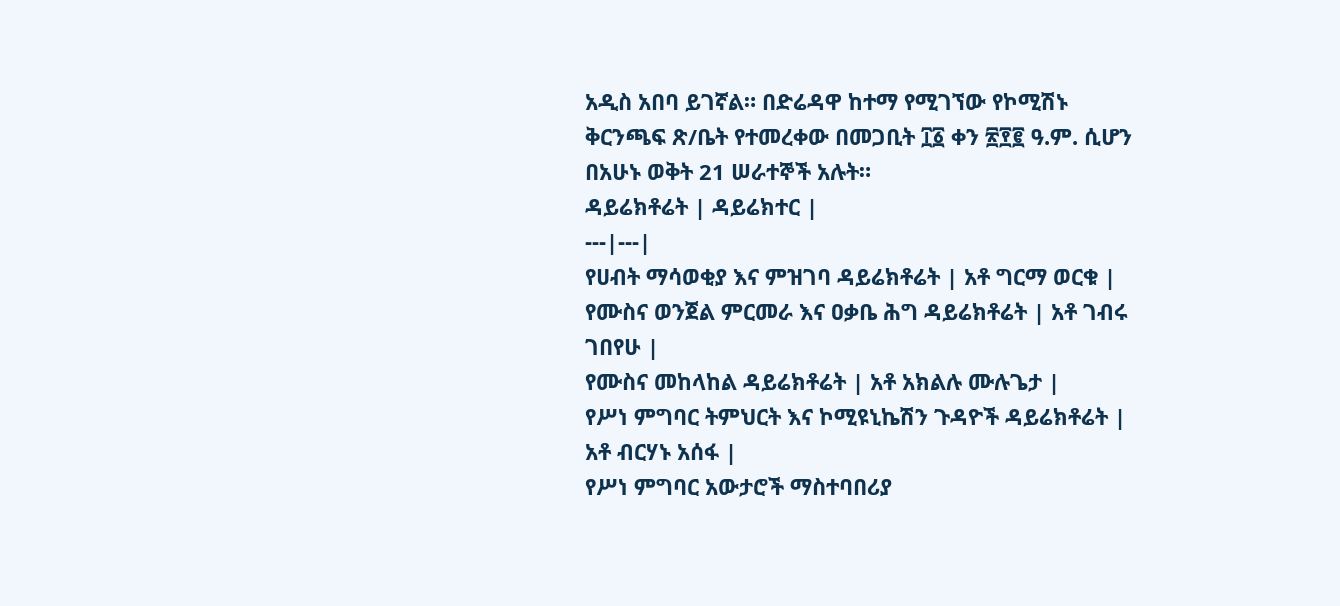አዲስ አበባ ይገኛል። በድሬዳዋ ከተማ የሚገኘው የኮሚሽኑ ቅርንጫፍ ጽ/ቤት የተመረቀው በመጋቢት ፲፩ ቀን ፳፻፪ ዓ.ም. ሲሆን በአሁኑ ወቅት 21 ሠራተኞች አሉት።
ዳይሬክቶሬት | ዳይሬክተር |
---|---|
የሀብት ማሳወቂያ እና ምዝገባ ዳይሬክቶሬት | አቶ ግርማ ወርቁ |
የሙስና ወንጀል ምርመራ እና ዐቃቤ ሕግ ዳይሬክቶሬት | አቶ ገብሩ ገበየሁ |
የሙስና መከላከል ዳይሬክቶሬት | አቶ አክልሉ ሙሉጌታ |
የሥነ ምግባር ትምህርት እና ኮሚዩኒኬሽን ጉዳዮች ዳይሬክቶሬት | አቶ ብርሃኑ አሰፋ |
የሥነ ምግባር አውታሮች ማስተባበሪያ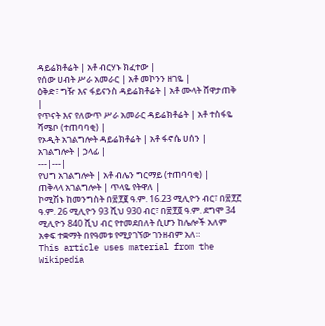ዳይሬክቶሬት | አቶ ብርሃኑ ክፈተው |
የሰው ሀብት ሥራ አመራር | አቶ መኮንን ዘገዬ |
ዕቅድ፣ ግዥ እና ፋይናንስ ዳይሬክቶሬት | አቶ ሙላት ሸዋታጠቅ |
የጥናት እና የለውጥ ሥራ አመራር ዳይሬክቶሬት | አቶ ተስፋዬ ሻሜቦ (ተጠባባቂ) |
የኦዲት አገልግሎት ዳይሬክቶሬት | አቶ ፋኖሴ ሀሰን |
አገልግሎት | ኃላፊ |
---|---|
የህግ አገልግሎት | አቶ ብሌን ግርማይ (ተጠባባቂ) |
ጠቅላላ አገልግሎት | ጥላዬ የትዋለ |
ኮሚሽኑ ከመንግስት በ፳፻፪ ዓ.ም. 16.23 ሚሊዮን ብር፣ በ፳፻፫ ዓ.ም. 26 ሚሊዮን 93 ሺህ 930 ብር፣ በ፳፻፬ ዓ.ም. ደግሞ 34 ሚሊዮን 840 ሺህ ብር የተመደበለት ሲሆን ከሌሎች አለም አቀፍ ተቋማት በየዓመቱ የሚያገኘው ገንዘብም አለ።
This article uses material from the Wikipedia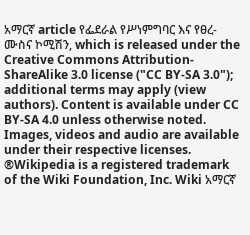አማርኛ article የፌደራል የሥነምግባር እና የፀረ-ሙስና ኮሚሽን, which is released under the Creative Commons Attribution-ShareAlike 3.0 license ("CC BY-SA 3.0"); additional terms may apply (view authors). Content is available under CC BY-SA 4.0 unless otherwise noted. Images, videos and audio are available under their respective licenses.
®Wikipedia is a registered trademark of the Wiki Foundation, Inc. Wiki አማርኛ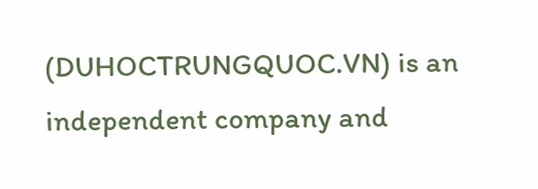(DUHOCTRUNGQUOC.VN) is an independent company and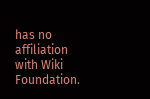has no affiliation with Wiki Foundation.